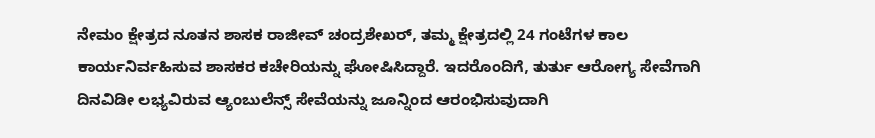ನೇಮಂ ಕ್ಷೇತ್ರದ ನೂತನ ಶಾಸಕ ರಾಜೀವ್ ಚಂದ್ರಶೇಖರ್, ತಮ್ಮ ಕ್ಷೇತ್ರದಲ್ಲಿ 24 ಗಂಟೆಗಳ ಕಾಲ ಕಾರ್ಯನಿರ್ವಹಿಸುವ ಶಾಸಕರ ಕಚೇರಿಯನ್ನು ಘೋಷಿಸಿದ್ದಾರೆ. ಇದರೊಂದಿಗೆ, ತುರ್ತು ಆರೋಗ್ಯ ಸೇವೆಗಾಗಿ ದಿನವಿಡೀ ಲಭ್ಯವಿರುವ ಆ್ಯಂಬುಲೆನ್ಸ್ ಸೇವೆಯನ್ನು ಜೂನ್ನಿಂದ ಆರಂಭಿಸುವುದಾಗಿ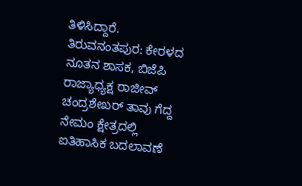ತಿಳಿಸಿದ್ದಾರೆ.
ತಿರುವನಂತಪುರ: ಕೇರಳದ ನೂತನ ಶಾಸಕ, ಬಿಜೆಪಿ ರಾಜ್ಯಾಧ್ಯಕ್ಷ ರಾಜೀವ್ ಚಂದ್ರಶೇಖರ್ ತಾವು ಗೆದ್ದ ನೇಮಂ ಕ್ಷೇತ್ರದಲ್ಲಿ ಐತಿಹಾಸಿಕ ಬದಲಾವಣೆ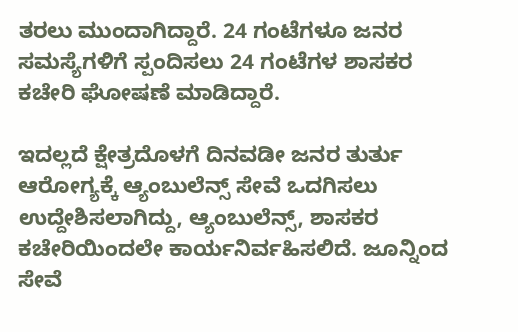ತರಲು ಮುಂದಾಗಿದ್ದಾರೆ. 24 ಗಂಟೆಗಳೂ ಜನರ ಸಮಸ್ಯೆಗಳಿಗೆ ಸ್ಪಂದಿಸಲು 24 ಗಂಟೆಗಳ ಶಾಸಕರ ಕಚೇರಿ ಘೋಷಣೆ ಮಾಡಿದ್ದಾರೆ.

ಇದಲ್ಲದೆ ಕ್ಷೇತ್ರದೊಳಗೆ ದಿನವಡೀ ಜನರ ತುರ್ತು ಆರೋಗ್ಯಕ್ಕೆ ಆ್ಯಂಬುಲೆನ್ಸ್ ಸೇವೆ ಒದಗಿಸಲು ಉದ್ದೇಶಿಸಲಾಗಿದ್ದು, ಆ್ಯಂಬುಲೆನ್ಸ್, ಶಾಸಕರ ಕಚೇರಿಯಿಂದಲೇ ಕಾರ್ಯನಿರ್ವಹಿಸಲಿದೆ. ಜೂನ್ನಿಂದ ಸೇವೆ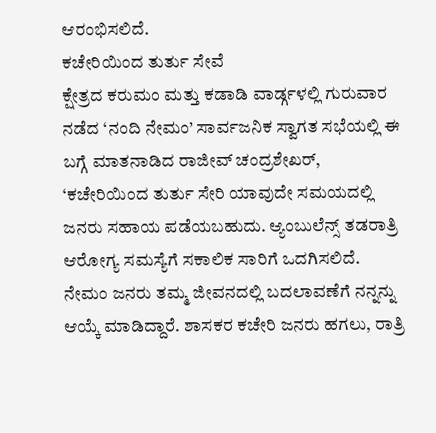ಆರಂಭಿಸಲಿದೆ.
ಕಚೇರಿಯಿಂದ ತುರ್ತು ಸೇವೆ
ಕ್ಷೇತ್ರದ ಕರುಮಂ ಮತ್ತು ಕಡಾಡಿ ವಾರ್ಡ್ಗಳಲ್ಲಿ ಗುರುವಾರ ನಡೆದ ‘ನಂದಿ ನೇಮಂ’ ಸಾರ್ವಜನಿಕ ಸ್ವಾಗತ ಸಭೆಯಲ್ಲಿ ಈ ಬಗ್ಗೆ ಮಾತನಾಡಿದ ರಾಜೀವ್ ಚಂದ್ರಶೇಖರ್, ‘ಕಚೇರಿಯಿಂದ ತುರ್ತು ಸೇರಿ ಯಾವುದೇ ಸಮಯದಲ್ಲಿ ಜನರು ಸಹಾಯ ಪಡೆಯಬಹುದು. ಆ್ಯಂಬುಲೆನ್ಸ್ ತಡರಾತ್ರಿ ಆರೋಗ್ಯ ಸಮಸ್ಯೆಗೆ ಸಕಾಲಿಕ ಸಾರಿಗೆ ಒದಗಿಸಲಿದೆ. ನೇಮಂ ಜನರು ತಮ್ಮ ಜೀವನದಲ್ಲಿ ಬದಲಾವಣೆಗೆ ನನ್ನನ್ನು ಆಯ್ಕೆ ಮಾಡಿದ್ದಾರೆ. ಶಾಸಕರ ಕಚೇರಿ ಜನರು ಹಗಲು, ರಾತ್ರಿ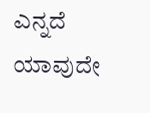ಎನ್ನದೆ ಯಾವುದೇ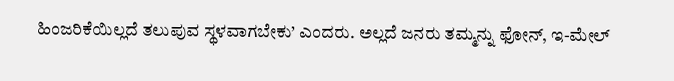ಹಿಂಜರಿಕೆಯಿಲ್ಲದೆ ತಲುಪುವ ಸ್ಥಳವಾಗಬೇಕು’ ಎಂದರು. ಅಲ್ಲದೆ ಜನರು ತಮ್ಮನ್ನು ಫೋನ್, ಇ-ಮೇಲ್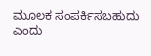ಮೂಲಕ ಸಂಪರ್ಕಿಸಬಹುದು ಎಂದು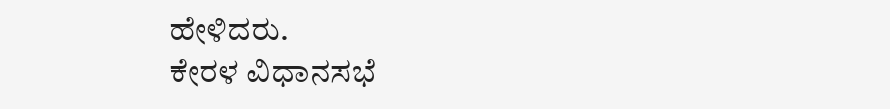ಹೇಳಿದರು.
ಕೇರಳ ವಿಧಾನಸಭೆ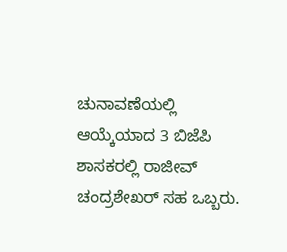ಚುನಾವಣೆಯಲ್ಲಿ ಆಯ್ಕೆಯಾದ 3 ಬಿಜೆಪಿ ಶಾಸಕರಲ್ಲಿ ರಾಜೀವ್ ಚಂದ್ರಶೇಖರ್ ಸಹ ಒಬ್ಬರು.